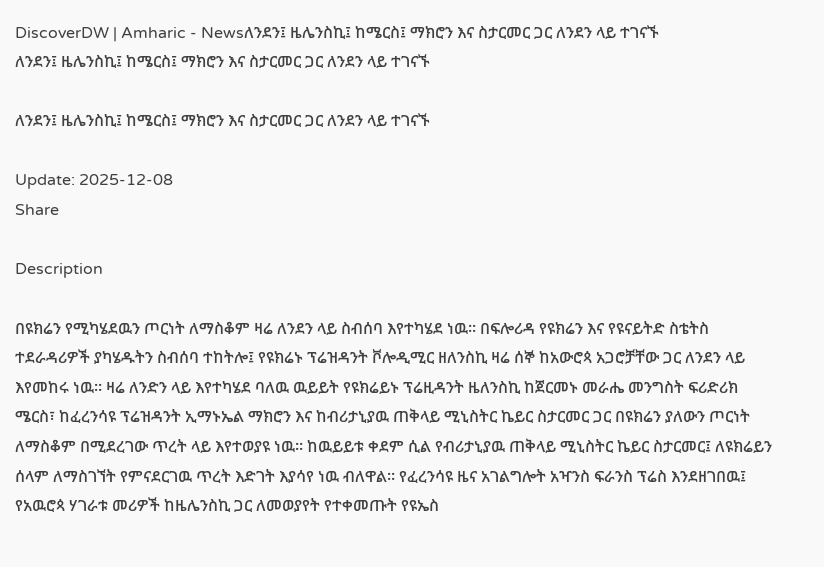DiscoverDW | Amharic - Newsለንደን፤ ዜሌንስኪ፤ ከሜርስ፤ ማክሮን እና ስታርመር ጋር ለንደን ላይ ተገናኙ
ለንደን፤ ዜሌንስኪ፤ ከሜርስ፤ ማክሮን እና ስታርመር ጋር ለንደን ላይ ተገናኙ

ለንደን፤ ዜሌንስኪ፤ ከሜርስ፤ ማክሮን እና ስታርመር ጋር ለንደን ላይ ተገናኙ

Update: 2025-12-08
Share

Description

በዩክሬን የሚካሄደዉን ጦርነት ለማስቆም ዛሬ ለንደን ላይ ስብሰባ እየተካሄደ ነዉ። በፍሎሪዳ የዩክሬን እና የዩናይትድ ስቴትስ ተደራዳሪዎች ያካሄዱትን ስብሰባ ተከትሎ፤ የዩክሬኑ ፕሬዝዳንት ቮሎዲሚር ዘለንስኪ ዛሬ ሰኞ ከአውሮጳ አጋሮቻቸው ጋር ለንደን ላይ እየመከሩ ነዉ። ዛሬ ለንድን ላይ እየተካሄደ ባለዉ ዉይይት የዩክሬይኑ ፕሬዚዳንት ዜለንስኪ ከጀርመኑ መራሔ መንግስት ፍሪድሪክ ሜርስ፣ ከፈረንሳዩ ፕሬዝዳንት ኢማኑኤል ማክሮን እና ከብሪታኒያዉ ጠቅላይ ሚኒስትር ኬይር ስታርመር ጋር በዩክሬን ያለውን ጦርነት ለማስቆም በሚደረገው ጥረት ላይ እየተወያዩ ነዉ። ከዉይይቱ ቀደም ሲል የብሪታኒያዉ ጠቅላይ ሚኒስትር ኬይር ስታርመር፤ ለዩክሬይን ሰላም ለማስገኘት የምናደርገዉ ጥረት እድገት እያሳየ ነዉ ብለዋል። የፈረንሳዩ ዜና አገልግሎት አዣንስ ፍራንስ ፕሬስ እንደዘገበዉ፤ የአዉሮጳ ሃገራቱ መሪዎች ከዜሌንስኪ ጋር ለመወያየት የተቀመጡት የዩኤስ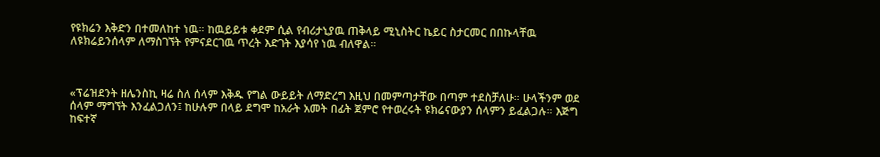የዩክሬን እቅድን በተመለከተ ነዉ። ከዉይይቱ ቀደም ሲል የብሪታኒያዉ ጠቅላይ ሚኒስትር ኬይር ስታርመር በበኩላቸዉ ለዩክሬይንሰላም ለማስገኘት የምናደርገዉ ጥረት እድገት እያሳየ ነዉ ብለዋል።



«ፕሬዝደንት ዘሌንስኪ ዛሬ ስለ ሰላም እቅዱ የግል ውይይት ለማድረግ እዚህ በመምጣታቸው በጣም ተደስቻለሁ። ሁላችንም ወደ ሰላም ማግኘት እንፈልጋለን፤ ከሁሉም በላይ ደግሞ ከአራት አመት በፊት ጀምሮ የተወረሩት ዩክሬናውያን ሰላምን ይፈልጋሉ። እጅግ ከፍተኛ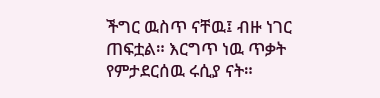ችግር ዉስጥ ናቸዉ፤ ብዙ ነገር ጠፍቷል። እርግጥ ነዉ ጥቃት የምታደርሰዉ ሩሲያ ናት።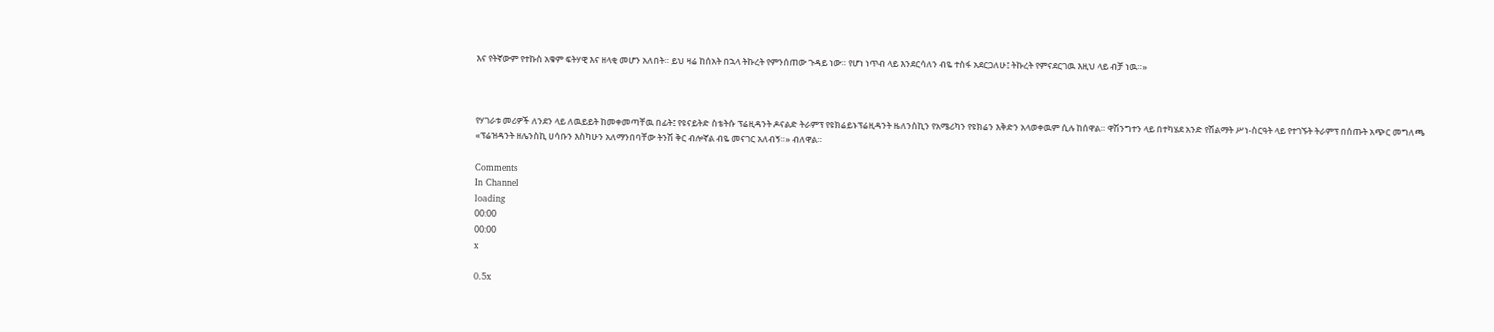እና የትኛውም የተኩስ አቁም ፍትሃዊ እና ዘላቂ መሆን አለበት። ይህ ዛሬ ከሰአት በኋላ ትኩረት የምንሰጠው ጉዳይ ነው። የሆነ ነጥብ ላይ እንደርሳለን ብዬ ተስፋ አደርጋለሁ፤ ትኩረት የምናደርገዉ እዚህ ላይ ብቻ ነዉ።»



የሃገራቱ መሪዎች ለንደን ላይ ለዉይይት ከመቀመጣቸዉ በፊት፤ የዩናይትድ ስቴትሱ ፕሬዚዳንት ዶናልድ ትራምፕ የዩክሬይኑፕሬዚዳንት ዜለንስኪን የአሜሪካን የዩክሬን እቅድን አላወቀዉም ሲሉ ከሰዋል። ዋሽንግተን ላይ በተካሄደ አንድ የሽልማት ሥነ-ስርዓት ላይ የተገኙት ትራምፕ በሰጡት አጭር መግለጫ «ፕሬዝዳንት ዘሌንስኪ ሀሳቡን እስካሁን አለማንበባቸው ትንሽ ቅር ብሎኛል ብዬ መናገር አለብኝ።» ብለዋል።

Comments
In Channel
loading
00:00
00:00
x

0.5x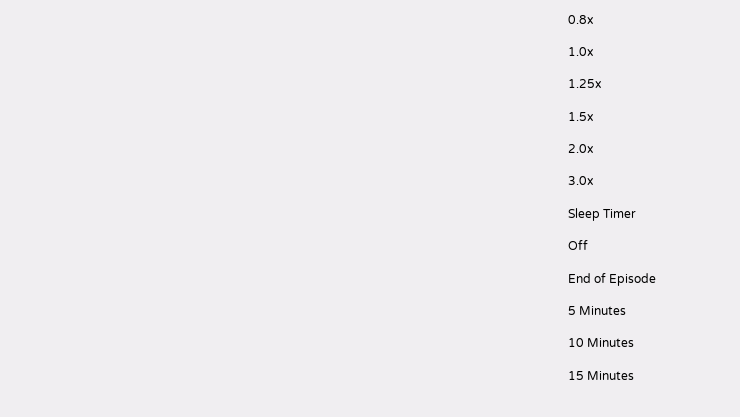0.8x

1.0x

1.25x

1.5x

2.0x

3.0x

Sleep Timer

Off

End of Episode

5 Minutes

10 Minutes

15 Minutes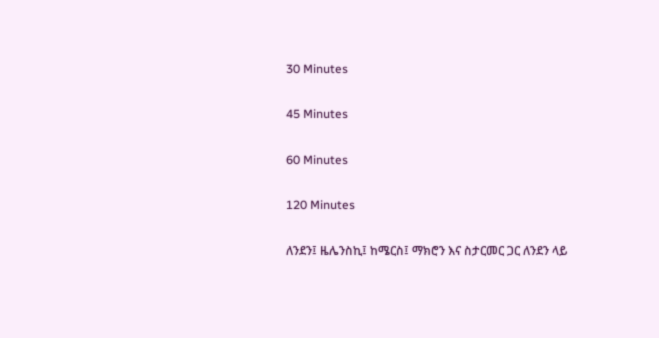30 Minutes

45 Minutes

60 Minutes

120 Minutes

ለንደን፤ ዜሌንስኪ፤ ከሜርስ፤ ማክሮን እና ስታርመር ጋር ለንደን ላይ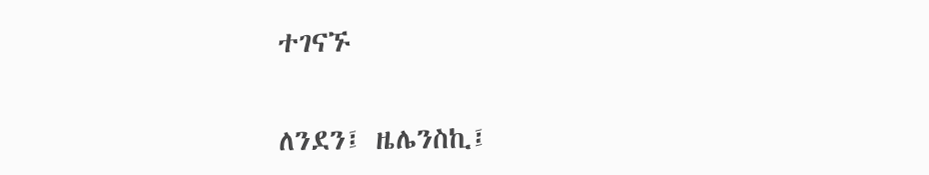ተገናኙ

ለንደን፤ ዜሌንስኪ፤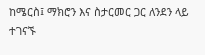ከሜርስ፤ ማክሮን እና ስታርመር ጋር ለንደን ላይ ተገናኙ